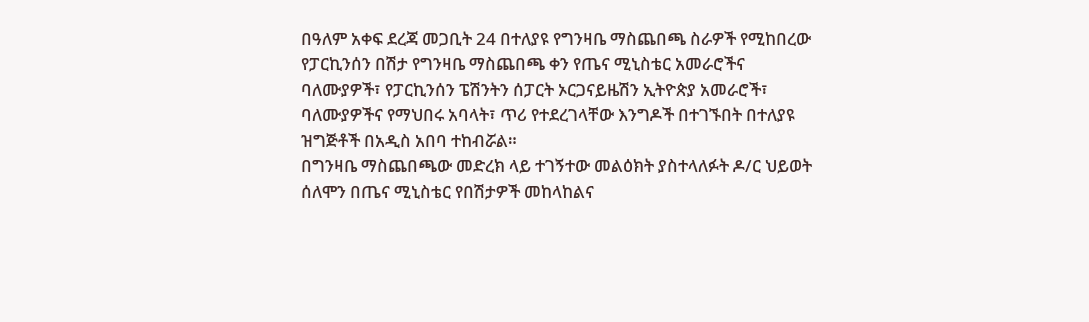በዓለም አቀፍ ደረጃ መጋቢት 24 በተለያዩ የግንዛቤ ማስጨበጫ ስራዎች የሚከበረው የፓርኪንሰን በሽታ የግንዛቤ ማስጨበጫ ቀን የጤና ሚኒስቴር አመራሮችና ባለሙያዎች፣ የፓርኪንሰን ፔሽንትን ሰፓርት ኦርጋናይዜሽን ኢትዮጵያ አመራሮች፣ ባለሙያዎችና የማህበሩ አባላት፣ ጥሪ የተደረገላቸው እንግዶች በተገኙበት በተለያዩ ዝግጅቶች በአዲስ አበባ ተከብሯል።
በግንዛቤ ማስጨበጫው መድረክ ላይ ተገኝተው መልዕክት ያስተላለፉት ዶ/ር ህይወት ሰለሞን በጤና ሚኒስቴር የበሽታዎች መከላከልና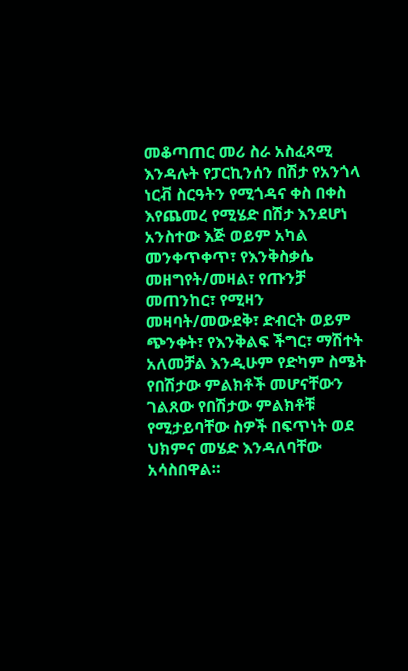መቆጣጠር መሪ ስራ አስፈጻሚ እንዳሉት የፓርኪንሰን በሽታ የአንጎላ ነርቭ ስርዓትን የሚጎዳና ቀስ በቀስ እየጨመረ የሚሄድ በሽታ እንደሆነ አንስተው እጅ ወይም አካል መንቀጥቀጥ፣ የእንቅስቃሴ መዘግየት/መዛል፣ የጡንቻ መጠንከር፣ የሚዛን መዛባት/መውደቅ፣ ድብርት ወይም ጭንቀት፣ የእንቅልፍ ችግር፣ ማሽተት አለመቻል እንዲሁም የድካም ስሜት የበሽታው ምልክቶች መሆናቸውን ገልጸው የበሽታው ምልክቶቹ የሚታይባቸው ስዎች በፍጥነት ወደ ህክምና መሄድ እንዳለባቸው አሳስበዋል።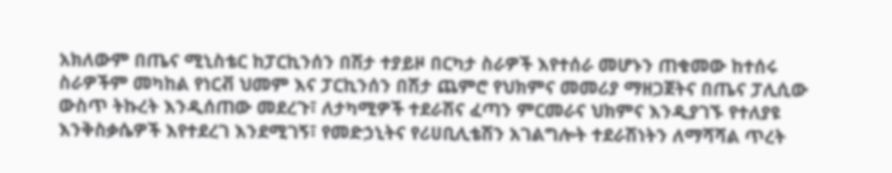አክለውም በጤና ሚኒስቴር ከፓርኪንሰን በሽታ ተያይዞ በርካታ ስራዎች እየተሰራ መሆኑን ጠቁመው ከተሰሩ ስራዎችም መካከል የነርቭ ህመም እና ፓርኪንሰን በሽታ ጨምሮ የህክምና መመሪያ ማዘጋጀትና በጤና ፓሊሲው ውስጥ ትኩረት እንዲሰጠው መደረጉ፣ ለታካሚዎች ተደራሽና ፈጣን ምርመራና ህክምና እንዲያገኙ የተለያዩ እንቅስቃሴዎች እየተደረገ እንደሚገኝ፣ የመድኃኒትና የሪሀቢሊቴሽን አገልግሎት ተደራሽነትን ለማሻሻል ጥረት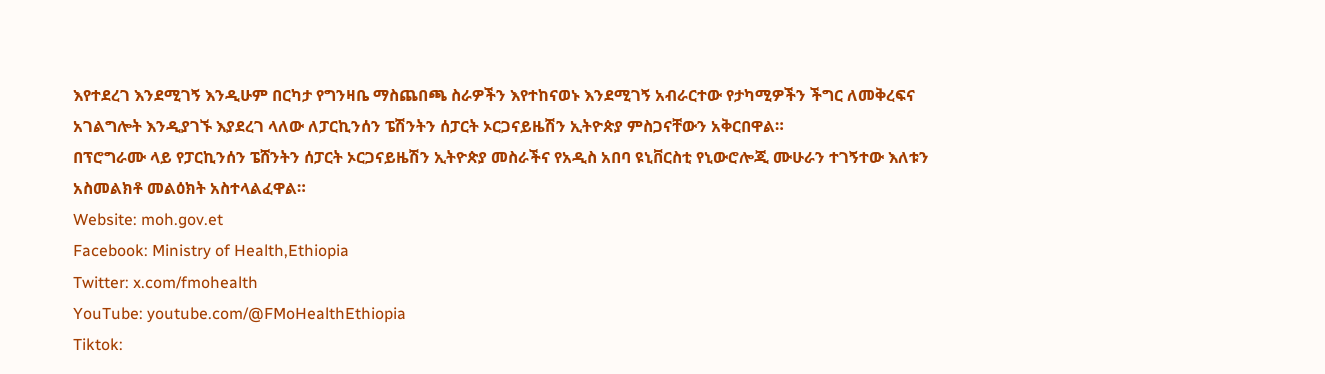እየተደረገ እንደሚገኝ እንዲሁም በርካታ የግንዛቤ ማስጨበጫ ስራዎችን እየተከናወኑ እንደሚገኝ አብራርተው የታካሚዎችን ችግር ለመቅረፍና አገልግሎት እንዲያገኙ እያደረገ ላለው ለፓርኪንሰን ፔሽንትን ሰፓርት ኦርጋናይዜሽን ኢትዮጵያ ምስጋናቸውን አቅርበዋል።
በፕሮግራሙ ላይ የፓርኪንሰን ፔሸንትን ሰፓርት ኦርጋናይዜሽን ኢትዮጵያ መስራችና የአዲስ አበባ ዩኒቨርስቲ የኒውሮሎጂ ሙሁራን ተገኝተው እለቱን አስመልክቶ መልዕክት አስተላልፈዋል።
Website: moh.gov.et
Facebook: Ministry of Health,Ethiopia
Twitter: x.com/fmohealth
YouTube: youtube.com/@FMoHealthEthiopia
Tiktok: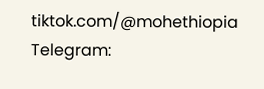tiktok.com/@mohethiopia
Telegram: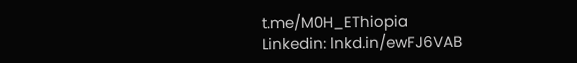t.me/M0H_EThiopia
Linkedin: lnkd.in/ewFJ6VAB